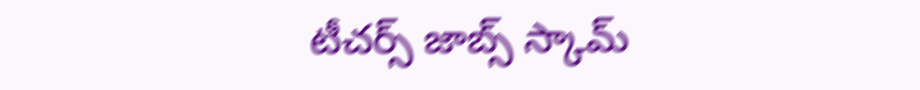టీచర్స్ జాబ్స్ స్కామ్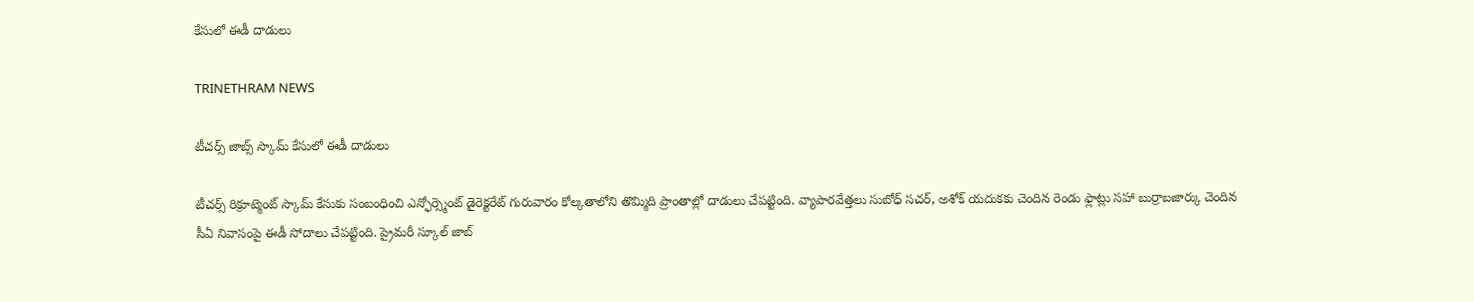కేసులో ఈడీ దాడులు

TRINETHRAM NEWS

టీచర్స్ జాబ్స్ స్కామ్ కేసులో ఈడీ దాడులు

టీచర్స్ రిక్రూట్మెంట్ స్కామ్ కేసుకు సంబంధించి ఎన్ఫోర్స్మెంట్ డైరెక్టరేట్ గురువారం కోల్కతాలోని తొమ్మిది ప్రాంతాల్లో దాడులు చేపట్టింది. వ్యాపారవేత్తలు సుబోధ్ సచర్, అశోక్ యదుకకు చెందిన రెండు ఫ్లాట్లు సహా బుర్రాబజార్కు చెందిన సీఏ నివాసంపై ఈడీ సోదాలు చేపట్టింది. ప్రైమరీ స్కూల్ జాబ్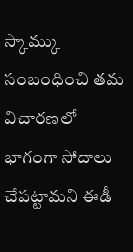స్కామ్కు సంబంధించి తమ విచారణలో భాగంగా సోదాలు చేపట్టామని ఈడీ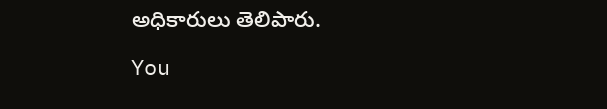అధికారులు తెలిపారు.

You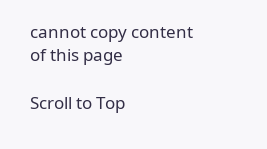cannot copy content of this page

Scroll to Top